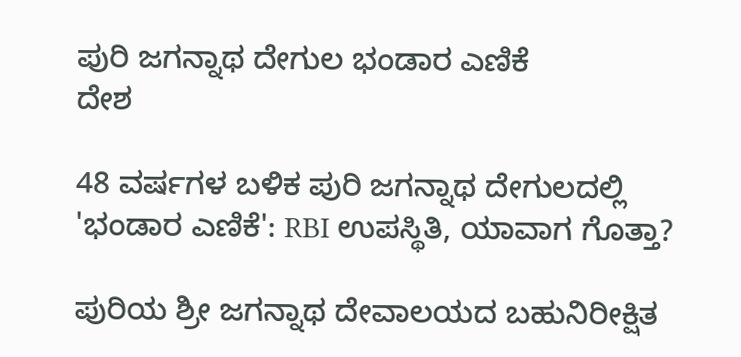ಪುರಿ ಜಗನ್ನಾಥ ದೇಗುಲ ಭಂಡಾರ ಎಣಿಕೆ
ದೇಶ

48 ವರ್ಷಗಳ ಬಳಿಕ ಪುರಿ ಜಗನ್ನಾಥ ದೇಗುಲದಲ್ಲಿ 'ಭಂಡಾರ ಎಣಿಕೆ': RBI ಉಪಸ್ಥಿತಿ, ಯಾವಾಗ ಗೊತ್ತಾ?

ಪುರಿಯ ಶ್ರೀ ಜಗನ್ನಾಥ ದೇವಾಲಯದ ಬಹುನಿರೀಕ್ಷಿತ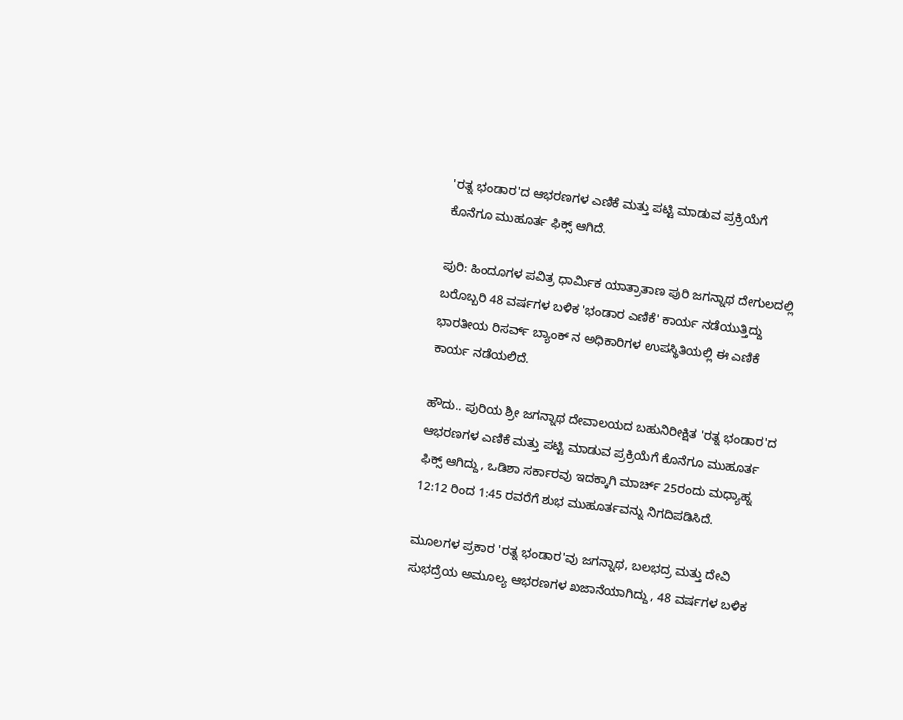'ರತ್ನ ಭಂಡಾರ'ದ ಆಭರಣಗಳ ಎಣಿಕೆ ಮತ್ತು ಪಟ್ಟಿ ಮಾಡುವ ಪ್ರಕ್ರಿಯೆಗೆ ಕೊನೆಗೂ ಮುಹೂರ್ತ ಫಿಕ್ಸ್ ಆಗಿದೆ.

ಪುರಿ: ಹಿಂದೂಗಳ ಪವಿತ್ರ ಧಾರ್ಮಿಕ ಯಾತ್ರಾತಾಣ ಪುರಿ ಜಗನ್ನಾಥ ದೇಗುಲದಲ್ಲಿ ಬರೊಬ್ಬರಿ 48 ವರ್ಷಗಳ ಬಳಿಕ 'ಭಂಡಾರ ಎಣಿಕೆ' ಕಾರ್ಯ ನಡೆಯುತ್ತಿದ್ದು ಭಾರತೀಯ ರಿಸರ್ವ್ ಬ್ಯಾಂಕ್ ನ ಅಧಿಕಾರಿಗಳ ಉಪಸ್ಥಿತಿಯಲ್ಲಿ ಈ ಎಣಿಕೆ ಕಾರ್ಯ ನಡೆಯಲಿದೆ.

ಹೌದು.. ಪುರಿಯ ಶ್ರೀ ಜಗನ್ನಾಥ ದೇವಾಲಯದ ಬಹುನಿರೀಕ್ಷಿತ 'ರತ್ನ ಭಂಡಾರ'ದ ಆಭರಣಗಳ ಎಣಿಕೆ ಮತ್ತು ಪಟ್ಟಿ ಮಾಡುವ ಪ್ರಕ್ರಿಯೆಗೆ ಕೊನೆಗೂ ಮುಹೂರ್ತ ಫಿಕ್ಸ್ ಆಗಿದ್ದು, ಒಡಿಶಾ ಸರ್ಕಾರವು ಇದಕ್ಕಾಗಿ ಮಾರ್ಚ್ 25ರಂದು ಮಧ್ಯಾಹ್ನ 12:12 ರಿಂದ 1:45 ರವರೆಗೆ ಶುಭ ಮುಹೂರ್ತವನ್ನು ನಿಗದಿಪಡಿಸಿದೆ.

ಮೂಲಗಳ ಪ್ರಕಾರ 'ರತ್ನ ಭಂಡಾರ'ವು ಜಗನ್ನಾಥ, ಬಲಭದ್ರ ಮತ್ತು ದೇವಿ ಸುಭದ್ರೆಯ ಅಮೂಲ್ಯ ಆಭರಣಗಳ ಖಜಾನೆಯಾಗಿದ್ದು, 48 ವರ್ಷಗಳ ಬಳಿಕ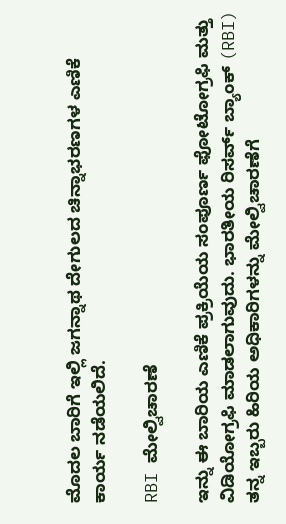ಮೊದಲ ಬಾರಿಗೆ ಇಲ್ಲಿ ಜಗನ್ನಾಥ ದೇಗುಲದ ಚಿನ್ನಾಭರಣಗಳ ಎಣಿಕೆ ಕಾರ್ಯ ನಡೆಯಲಿದೆ.

RBI ಮೇಲ್ವಿಚಾರಣೆ

ಇನ್ನು ಈ ಬಾರಿಯ ಎಣಿಕೆ ಪ್ರಕ್ರಿಯೆಯ ಸಂಪೂರ್ಣ ಫೋಟೋಗ್ರಫಿ ಮತ್ತು ವಿಡಿಯೋಗ್ರಫಿ ಮಾಡಲಾಗುವುದು. ಭಾರತೀಯ ರಿಸರ್ವ್ ಬ್ಯಾಂಕ್ (RBI) ತನ್ನ ಇಬ್ಬರು ಹಿರಿಯ ಅಧಿಕಾರಿಗಳನ್ನು ಮೇಲ್ವಿಚಾರಣೆಗೆ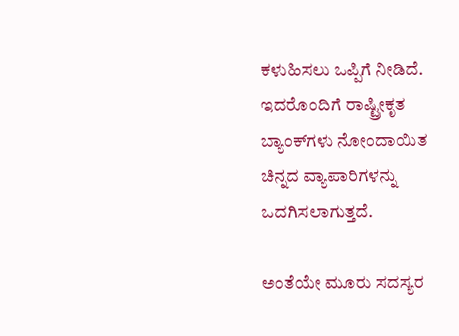ಕಳುಹಿಸಲು ಒಪ್ಪಿಗೆ ನೀಡಿದೆ. ಇದರೊಂದಿಗೆ ರಾಷ್ಟ್ರೀಕೃತ ಬ್ಯಾಂಕ್‌ಗಳು ನೋಂದಾಯಿತ ಚಿನ್ನದ ವ್ಯಾಪಾರಿಗಳನ್ನು ಒದಗಿಸಲಾಗುತ್ತದೆ.

ಅಂತೆಯೇ ಮೂರು ಸದಸ್ಯರ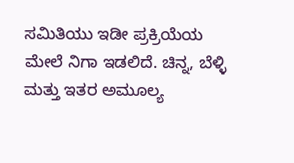ಸಮಿತಿಯು ಇಡೀ ಪ್ರಕ್ರಿಯೆಯ ಮೇಲೆ ನಿಗಾ ಇಡಲಿದೆ. ಚಿನ್ನ, ಬೆಳ್ಳಿ ಮತ್ತು ಇತರ ಅಮೂಲ್ಯ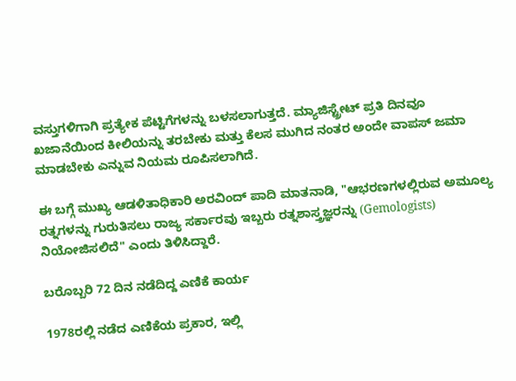ವಸ್ತುಗಳಿಗಾಗಿ ಪ್ರತ್ಯೇಕ ಪೆಟ್ಟಿಗೆಗಳನ್ನು ಬಳಸಲಾಗುತ್ತದೆ. ಮ್ಯಾಜಿಸ್ಟ್ರೇಟ್‌ ಪ್ರತಿ ದಿನವೂ ಖಜಾನೆಯಿಂದ ಕೀಲಿಯನ್ನು ತರಬೇಕು ಮತ್ತು ಕೆಲಸ ಮುಗಿದ ನಂತರ ಅಂದೇ ವಾಪಸ್ ಜಮಾ ಮಾಡಬೇಕು ಎನ್ನುವ ನಿಯಮ ರೂಪಿಸಲಾಗಿದೆ.

ಈ ಬಗ್ಗೆ ಮುಖ್ಯ ಆಡಳಿತಾಧಿಕಾರಿ ಅರವಿಂದ್ ಪಾದಿ ಮಾತನಾಡಿ, "ಆಭರಣಗಳಲ್ಲಿರುವ ಅಮೂಲ್ಯ ರತ್ನಗಳನ್ನು ಗುರುತಿಸಲು ರಾಜ್ಯ ಸರ್ಕಾರವು ಇಬ್ಬರು ರತ್ನಶಾಸ್ತ್ರಜ್ಞರನ್ನು (Gemologists) ನಿಯೋಜಿಸಲಿದೆ" ಎಂದು ತಿಳಿಸಿದ್ದಾರೆ.

ಬರೊಬ್ಬರಿ 72 ದಿನ ನಡೆದಿದ್ದ ಎಣಿಕೆ ಕಾರ್ಯ

1978ರಲ್ಲಿ ನಡೆದ ಎಣಿಕೆಯ ಪ್ರಕಾರ, ಇಲ್ಲಿ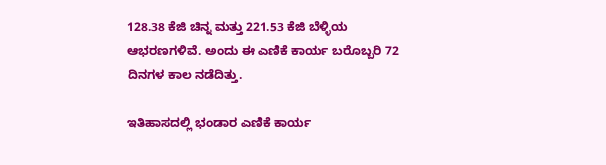128.38 ಕೆಜಿ ಚಿನ್ನ ಮತ್ತು 221.53 ಕೆಜಿ ಬೆಳ್ಳಿಯ ಆಭರಣಗಳಿವೆ. ಅಂದು ಈ ಎಣಿಕೆ ಕಾರ್ಯ ಬರೊಬ್ಬರಿ 72 ದಿನಗಳ ಕಾಲ ನಡೆದಿತ್ತು.

ಇತಿಹಾಸದಲ್ಲಿ ಭಂಡಾರ ಎಣಿಕೆ ಕಾರ್ಯ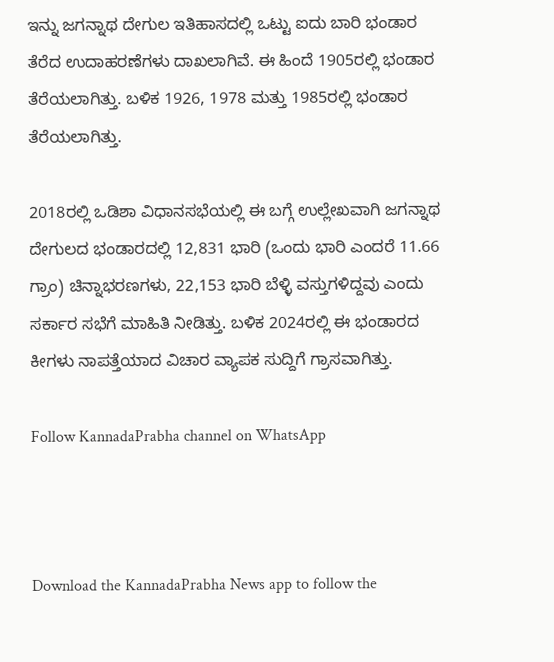ಇನ್ನು ಜಗನ್ನಾಥ ದೇಗುಲ ಇತಿಹಾಸದಲ್ಲಿ ಒಟ್ಟು ಐದು ಬಾರಿ ಭಂಡಾರ ತೆರೆದ ಉದಾಹರಣೆಗಳು ದಾಖಲಾಗಿವೆ. ಈ ಹಿಂದೆ 1905ರಲ್ಲಿ ಭಂಡಾರ ತೆರೆಯಲಾಗಿತ್ತು. ಬಳಿಕ 1926, 1978 ಮತ್ತು 1985ರಲ್ಲಿ ಭಂಡಾರ ತೆರೆಯಲಾಗಿತ್ತು.

2018ರಲ್ಲಿ ಒಡಿಶಾ ವಿಧಾನಸಭೆಯಲ್ಲಿ ಈ ಬಗ್ಗೆ ಉಲ್ಲೇಖವಾಗಿ ಜಗನ್ನಾಥ ದೇಗುಲದ ಭಂಡಾರದಲ್ಲಿ 12,831 ಭಾರಿ (ಒಂದು ಭಾರಿ ಎಂದರೆ 11.66 ಗ್ರಾಂ) ಚಿನ್ನಾಭರಣಗಳು, 22,153 ಭಾರಿ ಬೆಳ್ಳಿ ವಸ್ತುಗಳಿದ್ದವು ಎಂದು ಸರ್ಕಾರ ಸಭೆಗೆ ಮಾಹಿತಿ ನೀಡಿತ್ತು. ಬಳಿಕ 2024ರಲ್ಲಿ ಈ ಭಂಡಾರದ ಕೀಗಳು ನಾಪತ್ತೆಯಾದ ವಿಚಾರ ವ್ಯಾಪಕ ಸುದ್ದಿಗೆ ಗ್ರಾಸವಾಗಿತ್ತು.

Follow KannadaPrabha channel on WhatsApp



Download the KannadaPrabha News app to follow the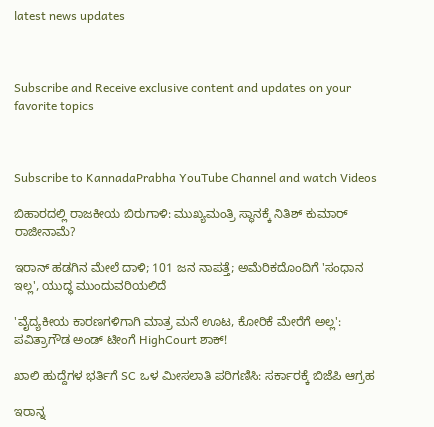latest news updates



Subscribe and Receive exclusive content and updates on your favorite topics



Subscribe to KannadaPrabha YouTube Channel and watch Videos

ಬಿಹಾರದಲ್ಲಿ ರಾಜಕೀಯ ಬಿರುಗಾಳಿ: ಮುಖ್ಯಮಂತ್ರಿ ಸ್ಥಾನಕ್ಕೆ ನಿತಿಶ್ ಕುಮಾರ್ ರಾಜೀನಾಮೆ?

ಇರಾನ್ ಹಡಗಿನ ಮೇಲೆ ದಾಳಿ; 101 ಜನ ನಾಪತ್ತೆ; ಅಮೆರಿಕದೊಂದಿಗೆ 'ಸಂಧಾನ ಇಲ್ಲ', ಯುದ್ಧ ಮುಂದುವರಿಯಲಿದೆ

'ವೈದ್ಯಕೀಯ ಕಾರಣಗಳಿಗಾಗಿ ಮಾತ್ರ ಮನೆ ಊಟ, ಕೋರಿಕೆ ಮೇರೆಗೆ ಅಲ್ಲ': ಪವಿತ್ರಾಗೌಡ ಅಂಡ್ ಟೀಂಗೆ HighCourt ಶಾಕ್!

ಖಾಲಿ ಹುದ್ದೆಗಳ ಭರ್ತಿಗೆ SC ಒಳ ಮೀಸಲಾತಿ ಪರಿಗಣಿಸಿ: ಸರ್ಕಾರಕ್ಕೆ ಬಿಜೆಪಿ ಆಗ್ರಹ

ಇರಾನ್ನ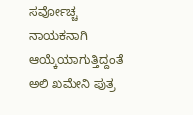ಸರ್ವೋಚ್ಚ ನಾಯಕನಾಗಿ ಆಯ್ಕೆಯಾಗುತ್ತಿದ್ದಂತೆ ಅಲಿ ಖಮೇನಿ ಪುತ್ರ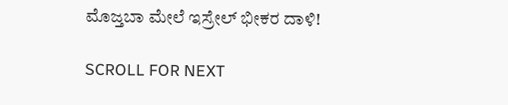ಮೊಜ್ತಬಾ ಮೇಲೆ ಇಸ್ರೇಲ್ ಭೀಕರ ದಾಳಿ!

SCROLL FOR NEXT